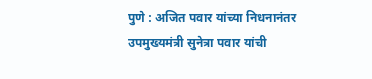पुणे : अजित पवार यांच्या निधनानंतर उपमुख्यमंत्री सुनेत्रा पवार यांची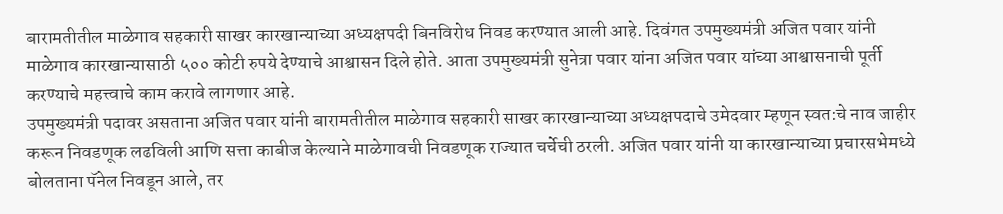बारामतीतील माळेगाव सहकारी साखर कारखान्याच्या अध्यक्षपदी बिनविरोध निवड करण्यात आली आहे. दिवंगत उपमुख्यमंत्री अजित पवार यांनी माळेगाव कारखान्यासाठी ५०० कोटी रुपये देण्याचे आश्वासन दिले होते. आता उपमुख्यमंत्री सुनेत्रा पवार यांना अजित पवार यांच्या आश्वासनाची पूर्ती करण्याचे महत्त्वाचे काम करावे लागणार आहे.
उपमुख्यमंत्री पदावर असताना अजित पवार यांनी बारामतीतील माळेगाव सहकारी साखर कारखान्याच्या अध्यक्षपदाचे उमेदवार म्हणून स्वत:चे नाव जाहीर करून निवडणूक लढविली आणि सत्ता काबीज केल्याने माळेगावची निवडणूक राज्यात चर्चेची ठरली. अजित पवार यांनी या कारखान्याच्या प्रचारसभेमध्ये बोलताना पॅनेल निवडून आले, तर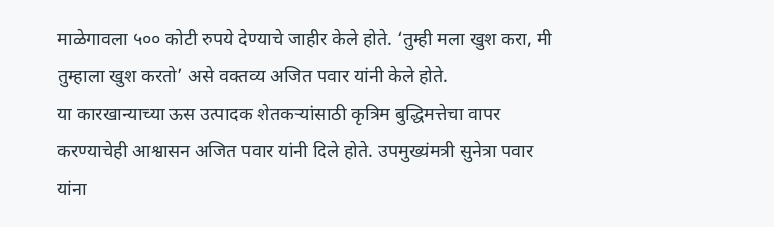माळेगावला ५०० कोटी रुपये देण्याचे जाहीर केले होते. ‘तुम्ही मला खुश करा, मी तुम्हाला खुश करतो’ असे वक्तव्य अजित पवार यांनी केले होते.
या कारखान्याच्या ऊस उत्पादक शेतकऱ्यांसाठी कृत्रिम बुद्धिमत्तेचा वापर करण्याचेही आश्वासन अजित पवार यांनी दिले होते. उपमुख्यंमत्री सुनेत्रा पवार यांना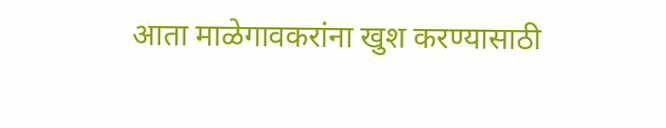आता माळेगावकरांना खुश करण्यासाठी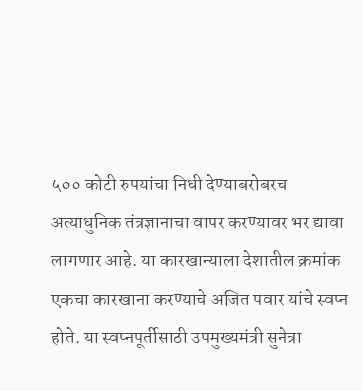५०० कोटी रुपयांचा निधी देण्याबरोबरच अत्याधुनिक तंत्रज्ञानाचा वापर करण्यावर भर द्यावा लागणार आहे. या कारखान्याला देशातील क्रमांक एकचा कारखाना करण्याचे अजित पवार यांचे स्वप्न होते. या स्वप्नपूर्तीसाठी उपमुख्यमंत्री सुनेत्रा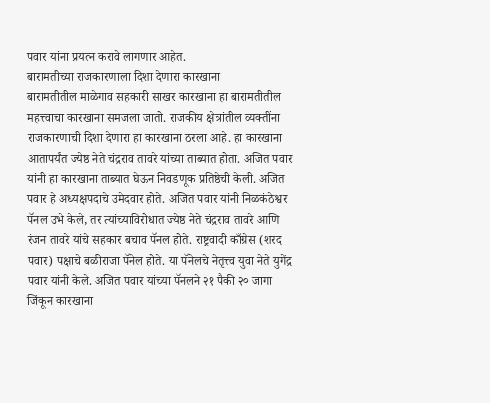पवार यांना प्रयत्न करावे लागणार आहेत.
बारामतीच्या राजकारणाला दिशा देणारा कारखाना
बारामतीतील माळेगाव सहकारी साखर कारखाना हा बारामतीतील महत्त्वाचा कारखाना समजला जातो. राजकीय क्षेत्रांतील व्यक्तींना राजकारणाची दिशा देणारा हा कारखाना ठरला आहे. हा कारखाना आतापर्यंत ज्येष्ठ नेते चंद्रराव तावरे यांच्या ताब्यात होता. अजित पवार यांनी हा कारखाना ताब्यात घेऊन निवडणूक प्रतिष्ठेची केली. अजित पवार हे अध्यक्षपदाचे उमेदवार होते. अजित पवार यांनी निळकंठेश्वर पॅनल उभे केले, तर त्यांच्याविरोधात ज्येष्ठ नेते चंद्रराव तावरे आणि रंजन तावरे यांचे सहकार बचाव पॅनल होते. राष्ट्रवादी काँग्रेस (शरद पवार) पक्षाचे बळीराजा पॅनेल होते. या पॅनेलचे नेतृत्त्व युवा नेते युगेंद्र पवार यांनी केले. अजित पवार यांच्या पॅनलने २१ पैकी २० जागा जिंकून कारखाना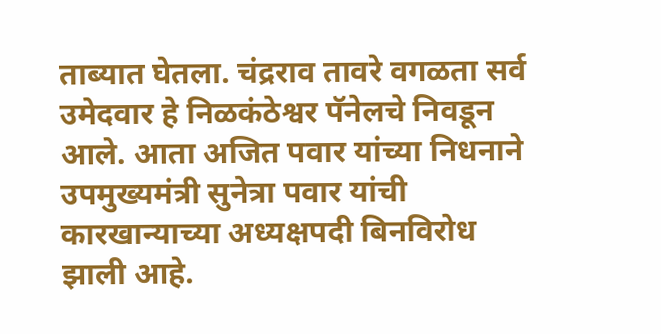ताब्यात घेतला. चंद्रराव तावरे वगळता सर्व उमेदवार हे निळकंठेश्वर पॅनेलचे निवडून आले. आता अजित पवार यांच्या निधनाने उपमुख्यमंत्री सुनेत्रा पवार यांची कारखान्याच्या अध्यक्षपदी बिनविरोध झाली आहे.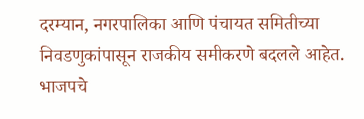दरम्यान, नगरपालिका आणि पंचायत समितीच्या निवडणुकांपासून राजकीय समीकरणे बदलले आहेत. भाजपचे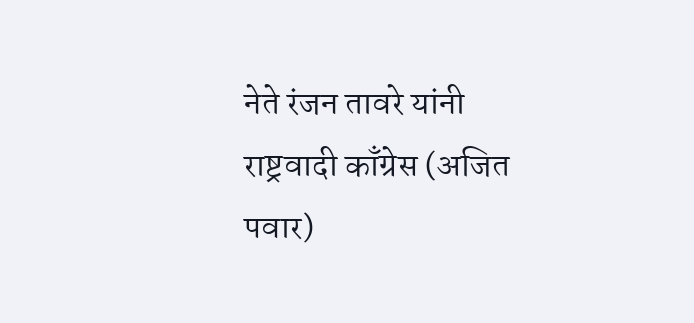नेते रंजन तावरे यांनी राष्ट्रवादी काँग्रेस (अजित पवार)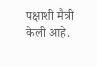पक्षाशी मैत्री केली आहे.